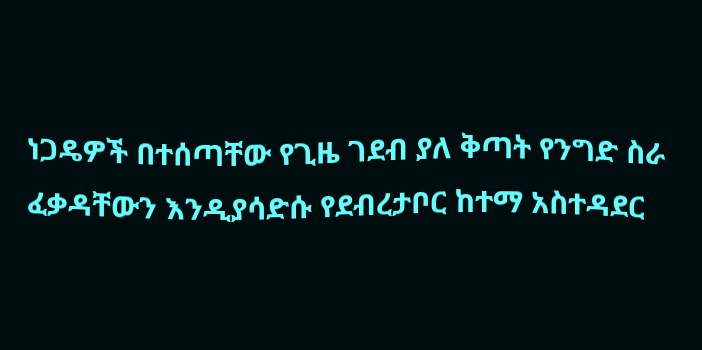ነጋዴዎች በተሰጣቸው የጊዜ ገደብ ያለ ቅጣት የንግድ ስራ ፈቃዳቸውን እንዲያሳድሱ የደብረታቦር ከተማ አስተዳደር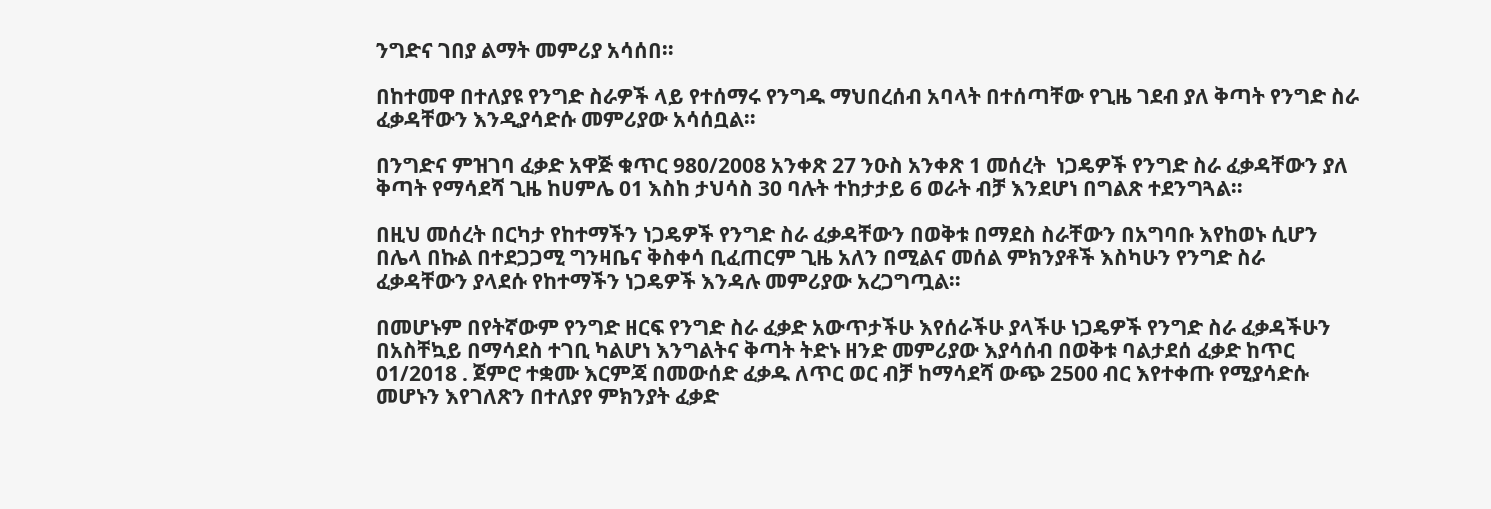ንግድና ገበያ ልማት መምሪያ አሳሰበ።

በከተመዋ በተለያዩ የንግድ ስራዎች ላይ የተሰማሩ የንግዱ ማህበረሰብ አባላት በተሰጣቸው የጊዜ ገደብ ያለ ቅጣት የንግድ ስራ ፈቃዳቸውን እንዲያሳድሱ መምሪያው አሳሰቧል።

በንግድና ምዝገባ ፈቃድ አዋጅ ቁጥር 980/2008 አንቀጽ 27 ንዑስ አንቀጽ 1 መሰረት  ነጋዴዎች የንግድ ስራ ፈቃዳቸውን ያለ ቅጣት የማሳደሻ ጊዜ ከሀምሌ 01 እስከ ታህሳስ 30 ባሉት ተከታታይ 6 ወራት ብቻ እንደሆነ በግልጽ ተደንግጓል።

በዚህ መሰረት በርካታ የከተማችን ነጋዴዎች የንግድ ስራ ፈቃዳቸውን በወቅቱ በማደስ ስራቸውን በአግባቡ እየከወኑ ሲሆን በሌላ በኩል በተደጋጋሚ ግንዛቤና ቅስቀሳ ቢፈጠርም ጊዜ አለን በሚልና መሰል ምክንያቶች እስካሁን የንግድ ስራ ፈቃዳቸውን ያላደሱ የከተማችን ነጋዴዎች እንዳሉ መምሪያው አረጋግጧል።

በመሆኑም በየትኛውም የንግድ ዘርፍ የንግድ ስራ ፈቃድ አውጥታችሁ እየሰራችሁ ያላችሁ ነጋዴዎች የንግድ ስራ ፈቃዳችሁን በአስቸኳይ በማሳደስ ተገቢ ካልሆነ እንግልትና ቅጣት ትድኑ ዘንድ መምሪያው እያሳሰብ በወቅቱ ባልታደሰ ፈቃድ ከጥር 01/2018 . ጀምሮ ተቋሙ እርምጃ በመውሰድ ፈቃዱ ለጥር ወር ብቻ ከማሳደሻ ውጭ 2500 ብር እየተቀጡ የሚያሳድሱ መሆኑን እየገለጽን በተለያየ ምክንያት ፈቃድ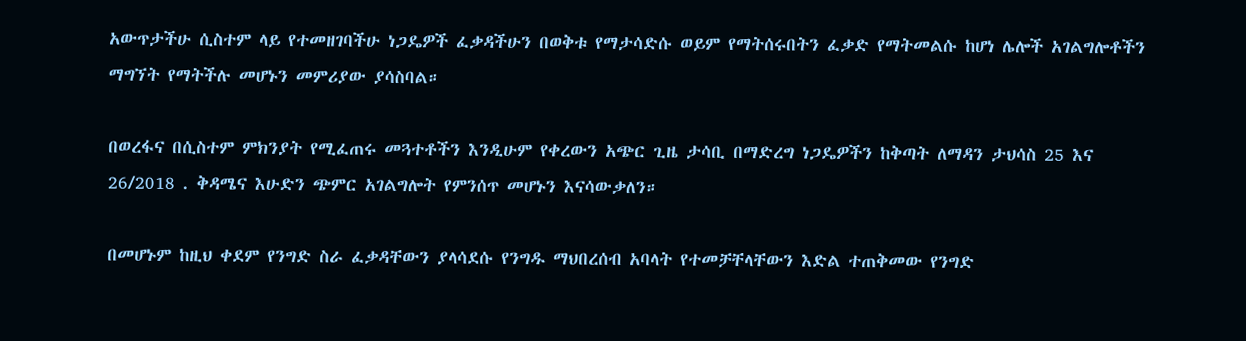አውጥታችሁ ሲስተም ላይ የተመዘገባችሁ ነጋዴዎች ፈቃዳችሁን በወቅቱ የማታሳድሱ ወይም የማትሰሩበትን ፈቃድ የማትመልሱ ከሆነ ሌሎች አገልግሎቶችን ማግኘት የማትችሉ መሆኑን መምሪያው ያሳስባል።

በወረፋና በሲስተም ምክንያት የሚፈጠሩ መጓተቶችን እንዲሁም የቀረውን አጭር ጊዜ ታሳቢ በማድረግ ነጋዴዎችን ከቅጣት ለማዳን ታህሳስ 25 እና 26/2018 . ቅዳሜና እሁድን ጭምር አገልግሎት የምንሰጥ መሆኑን እናሳውቃለን።

በመሆኑም ከዚህ ቀደም የንግድ ስራ ፈቃዳቸውን ያላሳደሱ የንግዱ ማህበረሰብ አባላት የተመቻቸላቸውን እድል ተጠቅመው የንግድ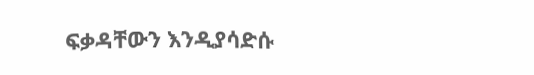ፍቃዳቸውን እንዲያሳድሱ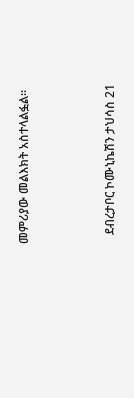መምሪያው መልእክት አስተላልፏል፡፡



   ደብረታቦር ኮሙኒኬሽን ታህሳስ 21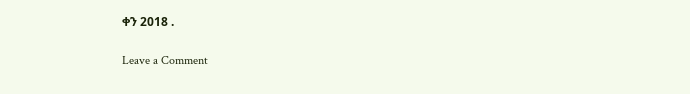ቀን 2018 .

Leave a Comment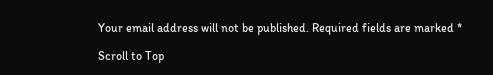Your email address will not be published. Required fields are marked *

Scroll to Top